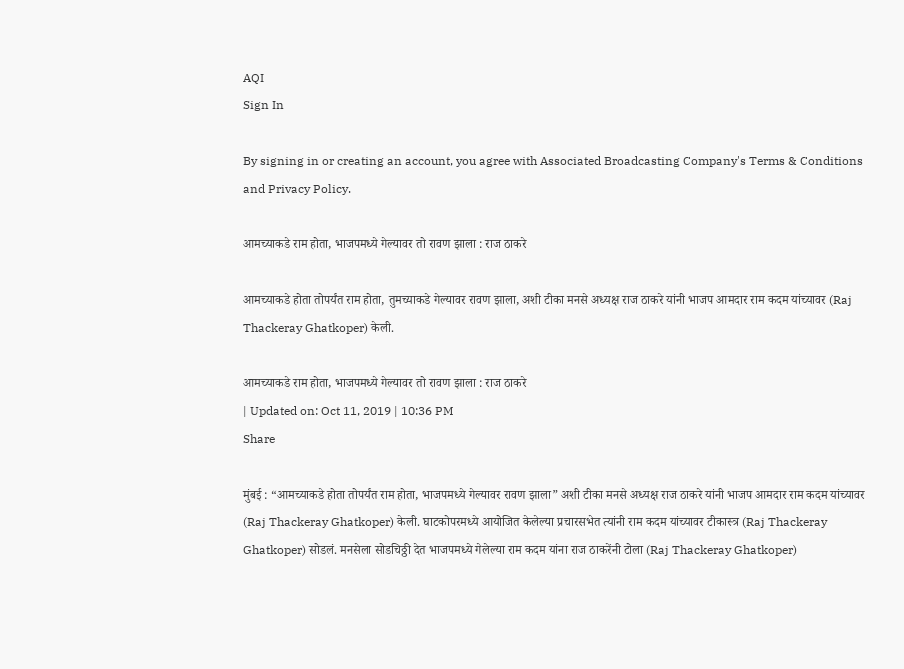AQI
Sign In

By signing in or creating an account, you agree with Associated Broadcasting Company's Terms & Conditions and Privacy Policy.

आमच्याकडे राम होता, भाजपमध्ये गेल्यावर तो रावण झाला : राज ठाकरे

आमच्याकडे होता तोपर्यंत राम होता, तुमच्याकडे गेल्यावर रावण झाला, अशी टीका मनसे अध्यक्ष राज ठाकरे यांनी भाजप आमदार राम कदम यांच्यावर (Raj Thackeray Ghatkoper) केली.

आमच्याकडे राम होता, भाजपमध्ये गेल्यावर तो रावण झाला : राज ठाकरे
| Updated on: Oct 11, 2019 | 10:36 PM
Share

मुंबई : “आमच्याकडे होता तोपर्यंत राम होता, भाजपमध्ये गेल्यावर रावण झाला” अशी टीका मनसे अध्यक्ष राज ठाकरे यांनी भाजप आमदार राम कदम यांच्यावर (Raj Thackeray Ghatkoper) केली. घाटकोपरमध्ये आयोजित केलेल्या प्रचारसभेत त्यांनी राम कदम यांच्यावर टीकास्त्र (Raj Thackeray Ghatkoper) सोडलं. मनसेला सोडचिठ्ठी देत भाजपमध्ये गेलेल्या राम कदम यांना राज ठाकरेंनी टोला (Raj Thackeray Ghatkoper)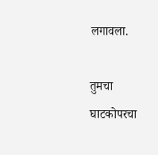लगावला.

तुमचा घाटकोपरचा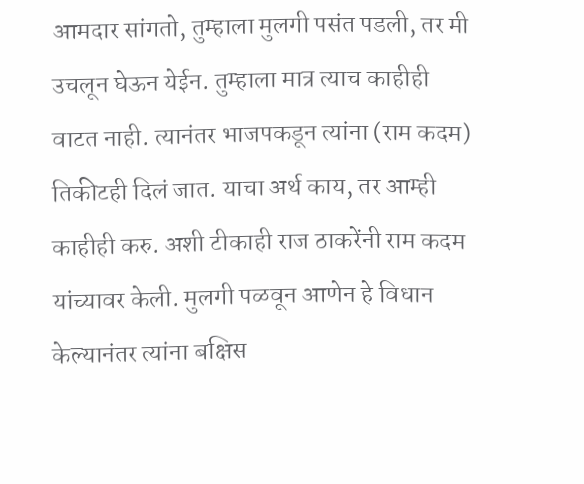आमदार सांगतो, तुम्हाला मुलगी पसंत पडली, तर मी उचलून घेऊन येईन. तुम्हाला मात्र त्याच काहीही वाटत नाही. त्यानंतर भाजपकडून त्यांना (राम कदम) तिकीटही दिलं जात. याचा अर्थ काय, तर आम्ही काहीही करु. अशी टीकाही राज ठाकरेंनी राम कदम यांच्यावर केली. मुलगी पळवून आणेन हे विधान केल्यानंतर त्यांना बक्षिस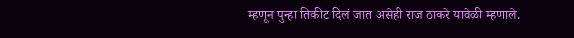म्हणून पुन्हा तिकीट दिलं जात असेही राज ठाकरे यावेळी म्हणाले.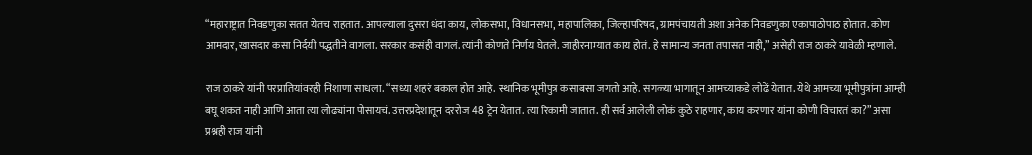“महाराष्ट्रात निवडणुका सतत येतच राहतात. आपल्याला दुसरा धंदा काय, लोकसभा, विधानसभा, महापालिका, जिल्हापरिषद, ग्रामपंचायती अशा अनेक निवडणुका एकापाठोपाठ होतात. कोण आमदार, खासदार कसा निर्दयी पद्धतीने वागला. सरकार कसंही वागलं. त्यांनी कोणते निर्णय घेतले. जाहीरनाम्यात काय होतं. हे सामान्य जनता तपासत नाही,” असेही राज ठाकरे यावेळी म्हणाले.

राज ठाकरे यांनी परप्रातियांवरही निशाणा साधला. “सध्या शहरं बकाल होत आहे. स्थानिक भूमीपुत्र कसाबसा जगतो आहे. सगळ्या भागातून आमच्याकडे लोढें येतात. येथे आमच्या भूमीपुत्रांना आम्ही बघू शकत नाही आणि आता त्या लोढ्यांना पोसायचं. उत्तरप्रदेशातून दररोज 48 ट्रेन येतात. त्या रिकामी जातात. ही सर्व आलेली लोकं कुठे राहणार, काय करणार यांना कोणी विचारतं का?” असा प्रश्नही राज यांनी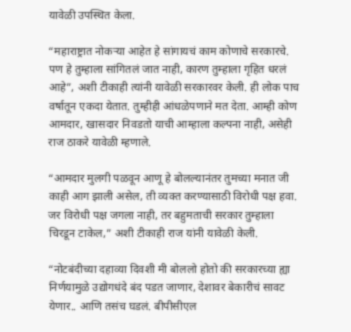यावेळी उपस्थित केला.

“महाराष्ट्रात नोकऱ्या आहेत हे सांगायचं काम कोणाचे सरकारचे. पण हे तुम्हाला सांगितलं जात नाही, कारण तुम्हाला गृहित धरलं आहे”, अशी टीकाही त्यांनी यावेळी सरकारवर केली. ही लोक पाच वर्षातून एकदा येतात. तुम्हीही आंधळेपणाने मत देता. आम्ही कोण आमदार, खासदार निवडतो याची आम्हाला कल्पना नाही, असेही राज ठाकरे यावेळी म्हणाले.

“आमदार मुलगी पळवून आणू हे बोलल्यानंतर तुमच्या मनात जी काही आग झाली असेल, ती व्यक्त करण्यासाठी विरोधी पक्ष हवा. जर विरोधी पक्ष जगला नाही, तर बहुमताची सरकार तुम्हाला चिरडून टाकेल,” अशी टीकाही राज यांनी यावेळी केली.

“नोटबंदीच्या दहाव्या दिवशी मी बोललो होतो की सरकारच्या ह्या निर्णयामुळे उद्योगधंदे बंद पडत जाणार, देशावर बेकारीचं सावट येणार.. आणि तसंच घडलं. बीपीसीएल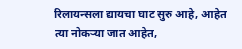रिलायन्सला द्यायचा घाट सुरु आहे, आहेत त्या नोकऱ्या जात आहेत,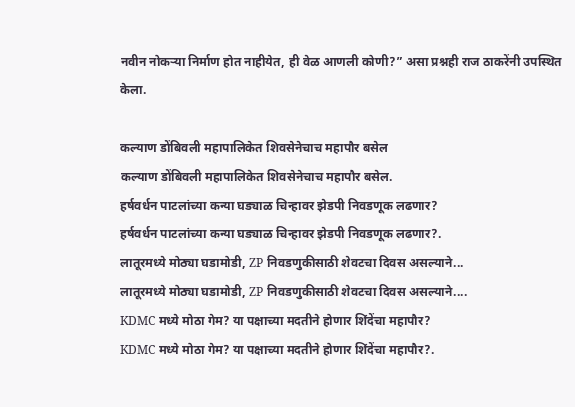नवीन नोकऱ्या निर्माण होत नाहीयेत, ही वेळ आणली कोणी?” असा प्रश्नही राज ठाकरेंनी उपस्थित केला.

कल्याण डोंबिवली महापालिकेत शिवसेनेचाच महापौर बसेल
कल्याण डोंबिवली महापालिकेत शिवसेनेचाच महापौर बसेल.
हर्षवर्धन पाटलांच्या कन्या घड्याळ चिन्हावर झेडपी निवडणूक लढणार?
हर्षवर्धन पाटलांच्या कन्या घड्याळ चिन्हावर झेडपी निवडणूक लढणार?.
लातूरमध्ये मोठ्या घडामोडी, ZP निवडणुकीसाठी शेवटचा दिवस असल्याने...
लातूरमध्ये मोठ्या घडामोडी, ZP निवडणुकीसाठी शेवटचा दिवस असल्याने....
KDMC मध्ये मोठा गेम? या पक्षाच्या मदतीने होणार शिंदेंचा महापौर?
KDMC मध्ये मोठा गेम? या पक्षाच्या मदतीने होणार शिंदेंचा महापौर?.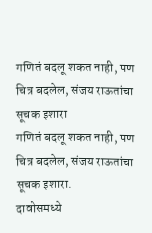गणितं बदलू शकत नाही, पण चित्र बदलेल, संजय राऊतांचा सूचक इशारा
गणितं बदलू शकत नाही, पण चित्र बदलेल, संजय राऊतांचा सूचक इशारा.
दावोसमध्ये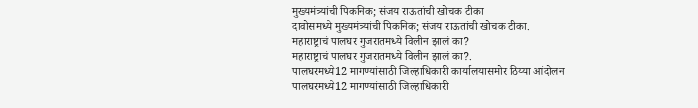मुख्यमंत्र्यांची पिकनिक; संजय राऊतांची खोचक टीका
दावोसमध्ये मुख्यमंत्र्यांची पिकनिक; संजय राऊतांची खोचक टीका.
महाराष्ट्राचं पालघर गुजरातमध्ये विलीन झालं का?
महाराष्ट्राचं पालघर गुजरातमध्ये विलीन झालं का?.
पालघरमध्ये12 मागण्यांसाठी जिल्हाधिकारी कार्यालयासमोर ठिय्या आंदोलन
पालघरमध्ये12 मागण्यांसाठी जिल्हाधिकारी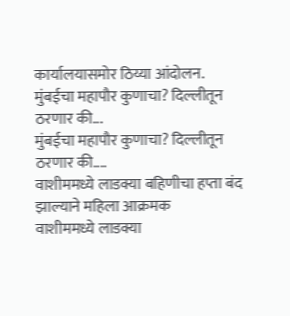कार्यालयासमोर ठिय्या आंदोलन.
मुंबईचा महापौर कुणाचा? दिल्लीतून ठरणार की...
मुंबईचा महापौर कुणाचा? दिल्लीतून ठरणार की....
वाशीममध्ये लाडक्या बहिणीचा हप्ता बंद झाल्याने महिला आक्रमक
वाशीममध्ये लाडक्या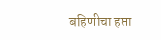बहिणीचा हप्ता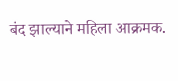बंद झाल्याने महिला आक्रमक.